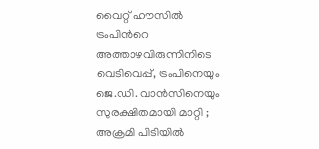വൈറ്റ് ഹൗസിൽ ട്രംപിന്‍റെ അത്താഴവിരുന്നിനിടെ വെടിവെപ്പ്, ട്രംപിനെയും ജെ.ഡി. വാൻസിനെയും സുരക്ഷിതമായി മാറ്റി ; അക്രമി പിടിയിൽ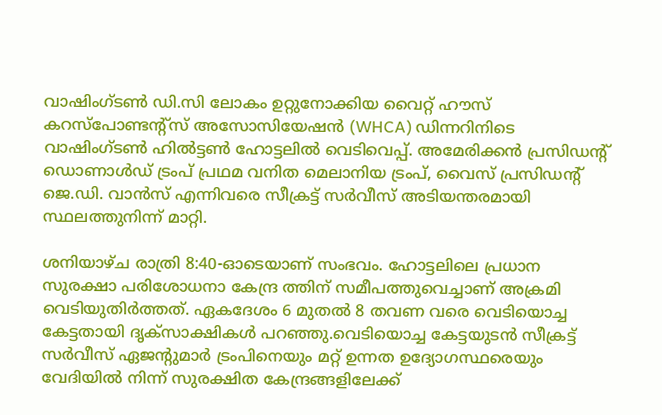വാഷിംഗ്ടൺ ഡി.സി ലോകം ഉറ്റുനോക്കിയ വൈറ്റ് ഹൗസ് കറസ്‌പോണ്ടന്റ്‌സ് അസോസിയേഷൻ (WHCA) ഡിന്നറിനിടെ വാഷിംഗ്ടൺ ഹിൽട്ടൺ ഹോട്ടലിൽ വെടിവെപ്പ്. അമേരിക്കൻ പ്രസിഡന്റ് ഡൊണാൾഡ് ട്രംപ് പ്രഥമ വനിത മെലാനിയ ട്രംപ്, വൈസ് പ്രസിഡന്റ് ജെ.ഡി. വാൻസ് എന്നിവരെ സീക്രട്ട് സർവീസ് അടിയന്തരമായി സ്ഥലത്തുനിന്ന് മാറ്റി.

ശനിയാഴ്ച രാത്രി 8:40-ഓടെയാണ് സംഭവം. ഹോട്ടലിലെ പ്രധാന സുരക്ഷാ പരിശോധനാ കേന്ദ്ര ത്തിന് സമീപത്തുവെച്ചാണ് അക്രമി വെടിയുതിർത്തത്. ഏകദേശം 6 മുതൽ 8 തവണ വരെ വെടിയൊച്ച കേട്ടതായി ദൃക്‌സാക്ഷികൾ പറഞ്ഞു.വെടിയൊച്ച കേട്ടയുടൻ സീക്രട്ട് സർവീസ് ഏജന്റുമാർ ട്രംപിനെയും മറ്റ് ഉന്നത ഉദ്യോഗസ്ഥരെയും വേദിയിൽ നിന്ന് സുരക്ഷിത കേന്ദ്രങ്ങളിലേക്ക്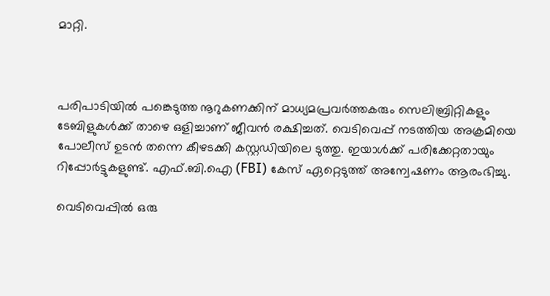മാറ്റി.



പരിപാടിയിൽ പങ്കെടുത്ത നൂറുകണക്കിന് മാധ്യമപ്രവർത്തകരും സെലിബ്രിറ്റികളും ടേബിളുകൾക്ക് താഴെ ഒളിച്ചാണ് ജീവൻ രക്ഷിച്ചത്. വെടിവെപ്പ് നടത്തിയ അക്രമിയെ പോലീസ് ഉടൻ തന്നെ കീഴടക്കി കസ്റ്റഡിയിലെ ടുത്തു. ഇയാൾക്ക് പരിക്കേറ്റതായും റിപ്പോർട്ടുകളുണ്ട്. എഫ്.ബി.ഐ (FBI) കേസ് ഏറ്റെടുത്ത് അന്വേഷണം ആരംഭിച്ചു.

വെടിവെപ്പിൽ ഒരു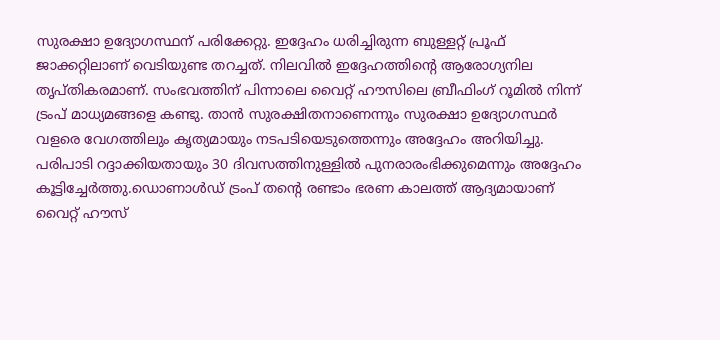സുരക്ഷാ ഉദ്യോഗസ്ഥന് പരിക്കേറ്റു. ഇദ്ദേഹം ധരിച്ചിരുന്ന ബുള്ളറ്റ് പ്രൂഫ് ജാക്കറ്റിലാണ് വെടിയുണ്ട തറച്ചത്. നിലവിൽ ഇദ്ദേഹത്തിന്റെ ആരോഗ്യനില തൃപ്തികരമാണ്. സംഭവത്തിന് പിന്നാലെ വൈറ്റ് ഹൗസിലെ ബ്രീഫിംഗ് റൂമിൽ നിന്ന് ട്രംപ് മാധ്യമങ്ങളെ കണ്ടു. താൻ സുരക്ഷിതനാണെന്നും സുരക്ഷാ ഉദ്യോഗസ്ഥർ വളരെ വേഗത്തിലും കൃത്യമായും നടപടിയെടുത്തെന്നും അദ്ദേഹം അറിയിച്ചു. പരിപാടി റദ്ദാക്കിയതായും 30 ദിവസത്തിനുള്ളിൽ പുനരാരംഭിക്കുമെന്നും അദ്ദേഹം കൂട്ടിച്ചേർത്തു.ഡൊണാൾഡ് ട്രംപ് തന്റെ രണ്ടാം ഭരണ കാലത്ത് ആദ്യമായാണ് വൈറ്റ് ഹൗസ്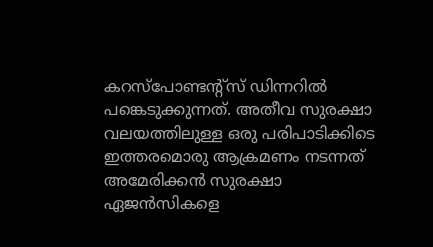കറസ്‌പോണ്ടന്റ്‌സ് ഡിന്നറിൽ പങ്കെടുക്കുന്നത്. അതീവ സുരക്ഷാ വലയത്തിലുള്ള ഒരു പരിപാടിക്കിടെ ഇത്തരമൊരു ആക്രമണം നടന്നത് അമേരിക്കൻ സുരക്ഷാ ഏജൻസികളെ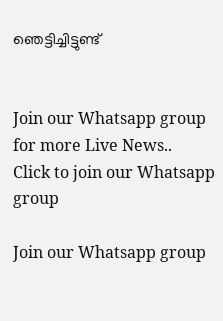ഞെട്ടിച്ചിട്ടുണ്ട്


Join our Whatsapp group for more Live News..
Click to join our Whatsapp group

Join our Whatsapp group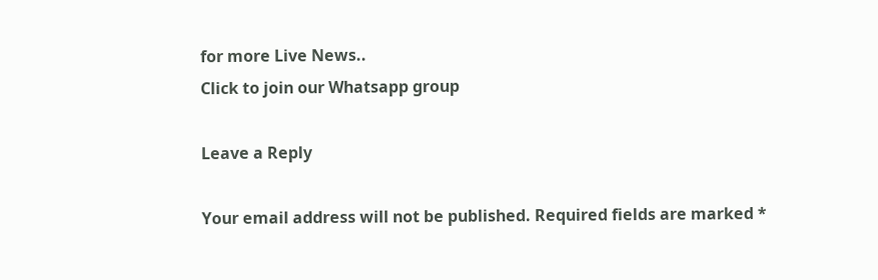for more Live News..
Click to join our Whatsapp group

Leave a Reply

Your email address will not be published. Required fields are marked *